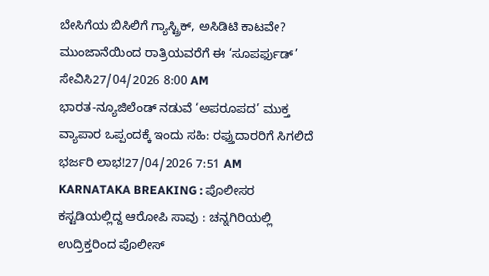ಬೇಸಿಗೆಯ ಬಿಸಿಲಿಗೆ ಗ್ಯಾಸ್ಟ್ರಿಕ್, ಅಸಿಡಿಟಿ ಕಾಟವೇ? ಮುಂಜಾನೆಯಿಂದ ರಾತ್ರಿಯವರೆಗೆ ಈ ‘ಸೂಪರ್ಫುಡ್’ ಸೇವಿಸಿ27/04/2026 8:00 AM
ಭಾರತ-ನ್ಯೂಜಿಲೆಂಡ್ ನಡುವೆ ‘ಅಪರೂಪದ’ ಮುಕ್ತ ವ್ಯಾಪಾರ ಒಪ್ಪಂದಕ್ಕೆ ಇಂದು ಸಹಿ: ರಫ್ತುದಾರರಿಗೆ ಸಿಗಲಿದೆ ಭರ್ಜರಿ ಲಾಭ!27/04/2026 7:51 AM
KARNATAKA BREAKING : ಪೊಲೀಸರ ಕಸ್ಟಡಿಯಲ್ಲಿದ್ದ ಆರೋಪಿ ಸಾವು : ಚನ್ನಗಿರಿಯಲ್ಲಿ ಉದ್ರಿಕ್ತರಿಂದ ಪೊಲೀಸ್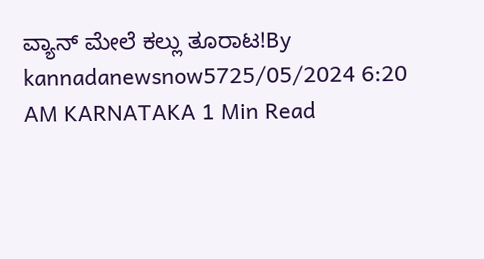ವ್ಯಾನ್ ಮೇಲೆ ಕಲ್ಲು ತೂರಾಟ!By kannadanewsnow5725/05/2024 6:20 AM KARNATAKA 1 Min Read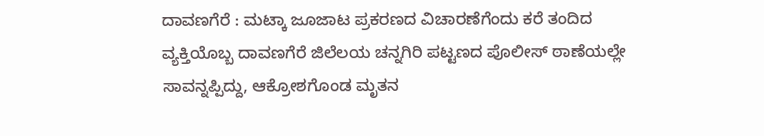ದಾವಣಗೆರೆ : ಮಟ್ಕಾ ಜೂಜಾಟ ಪ್ರಕರಣದ ವಿಚಾರಣೆಗೆಂದು ಕರೆ ತಂದಿದ ವ್ಯಕ್ತಿಯೊಬ್ಬ ದಾವಣಗೆರೆ ಜಿಲೆಲಯ ಚನ್ನಗಿರಿ ಪಟ್ಟಣದ ಪೊಲೀಸ್ ಠಾಣೆಯಲ್ಲೇ ಸಾವನ್ನಪ್ಪಿದ್ದು, ಆಕ್ರೋಶಗೊಂಡ ಮೃತನ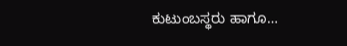ಕುಟುಂಬಸ್ಥರು ಹಾಗೂ…